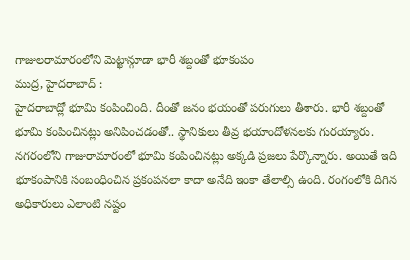గాజులరామారంలోని మెట్ఖాన్గూడా భారీ శబ్దంతో భూకంపం
ముద్ర, హైదరాబాద్ :
హైదరాబాద్లో భూమి కంపించింది. దీంతో జనం భయంతో పరుగులు తీశారు. భారీ శబ్దంతో భూమి కంపించినట్లు అనిపించడంతో.. స్థానికులు తీవ్ర భయాందోళనలకు గురయ్యారు. నగరంలోని గాజురామారంలో భూమి కంపించినట్లు అక్కడి ప్రజలు పేర్కొన్నారు. అయితే ఇది భూకంపానికి సంబంధించిన ప్రకంపనలా కాదా అనేది ఇంకా తేలాల్సి ఉంది. రంగంలోకి దిగిన అధికారులు ఎలాంటి నష్టం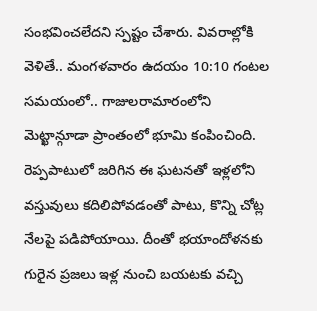సంభవించలేదని స్పష్టం చేశారు. వివరాల్లోకి వెళితే.. మంగళవారం ఉదయం 10:10 గంటల సమయంలో.. గాజులరామారంలోని మెట్ఖాన్గూడా ప్రాంతంలో భూమి కంపించింది. రెప్పపాటులో జరిగిన ఈ ఘటనతో ఇళ్లలోని వస్తువులు కదిలిపోవడంతో పాటు, కొన్ని చోట్ల నేలపై పడిపోయాయి. దీంతో భయాందోళనకు గురైన ప్రజలు ఇళ్ల నుంచి బయటకు వచ్చి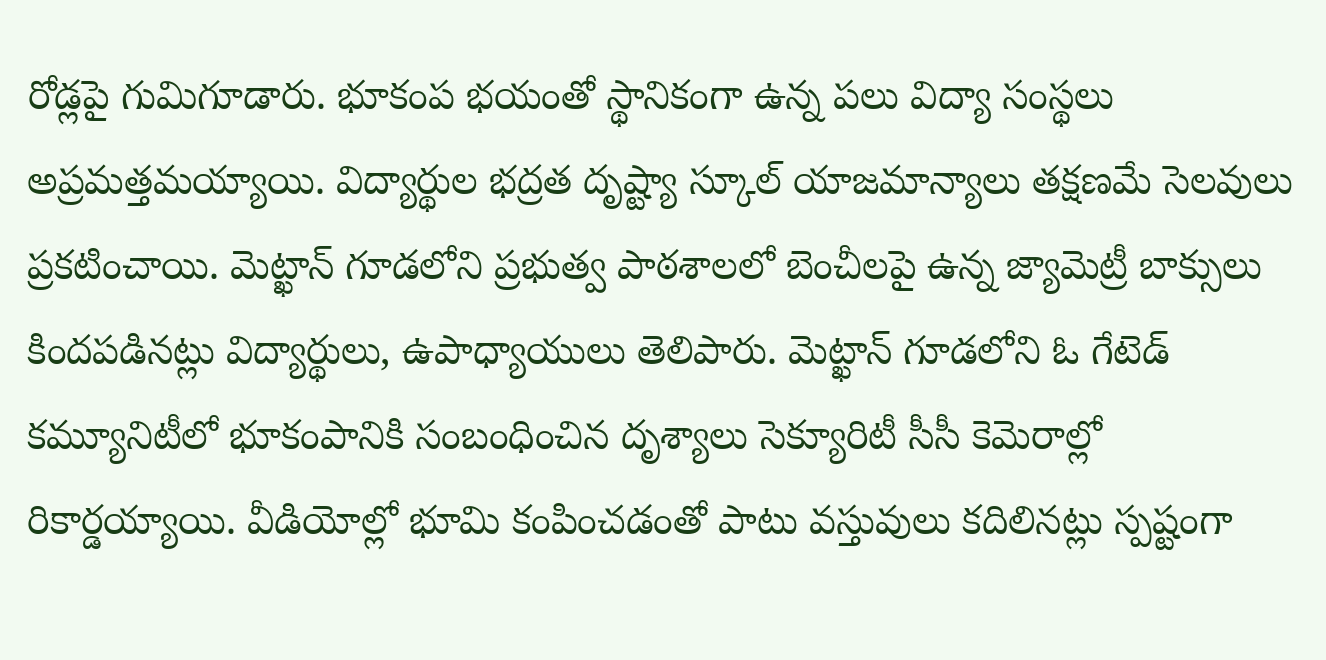రోడ్లపై గుమిగూడారు. భూకంప భయంతో స్థానికంగా ఉన్న పలు విద్యా సంస్థలు అప్రమత్తమయ్యాయి. విద్యార్థుల భద్రత దృష్ట్యా స్కూల్ యాజమాన్యాలు తక్షణమే సెలవులు ప్రకటించాయి. మెట్ఖాన్ గూడలోని ప్రభుత్వ పాఠశాలలో బెంచీలపై ఉన్న జ్యామెట్రీ బాక్సులు కిందపడినట్లు విద్యార్థులు, ఉపాధ్యాయులు తెలిపారు. మెట్ఖాన్ గూడలోని ఓ గేటెడ్ కమ్యూనిటీలో భూకంపానికి సంబంధించిన దృశ్యాలు సెక్యూరిటీ సీసీ కెమెరాల్లో రికార్డయ్యాయి. వీడియోల్లో భూమి కంపించడంతో పాటు వస్తువులు కదిలినట్లు స్పష్టంగా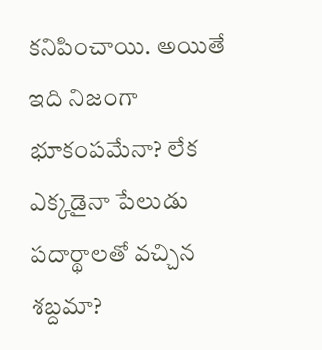కనిపించాయి. అయితే ఇది నిజంగా భూకంపమేనా? లేక ఎక్కడైనా పేలుడు పదార్థాలతో వచ్చిన శబ్దమా?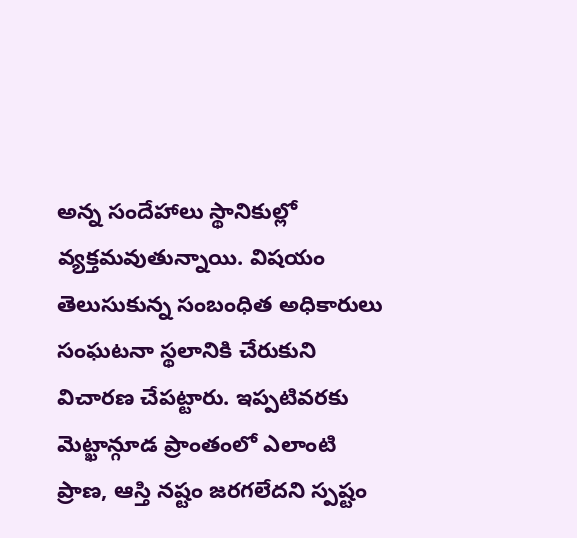అన్న సందేహాలు స్థానికుల్లో వ్యక్తమవుతున్నాయి. విషయం తెలుసుకున్న సంబంధిత అధికారులు సంఘటనా స్థలానికి చేరుకుని విచారణ చేపట్టారు. ఇప్పటివరకు మెట్ఖాన్గూడ ప్రాంతంలో ఎలాంటి ప్రాణ, ఆస్తి నష్టం జరగలేదని స్పష్టం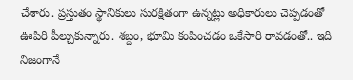చేశారు. ప్రస్తుతం స్థానికులు సురక్షితంగా ఉన్నట్లు అధికారులు చెప్పడంతో ఊపిరి పీల్చుకున్నారు. శబ్దం, భూమి కంపించడం ఒకేసారి రావడంతో.. ఇది నిజంగానే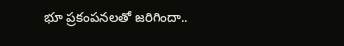భూ ప్రకంపనలతో జరిగిందా..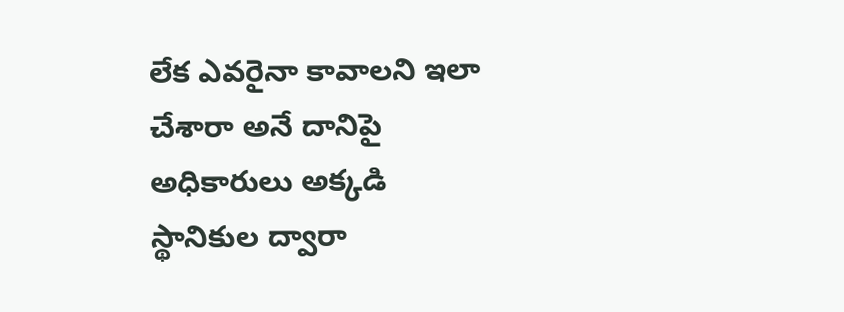లేక ఎవరైనా కావాలని ఇలా చేశారా అనే దానిపై అధికారులు అక్కడి స్థానికుల ద్వారా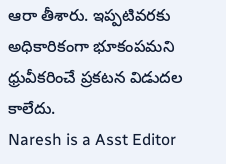ఆరా తీశారు. ఇప్పటివరకు అధికారికంగా భూకంపమని ధ్రువీకరించే ప్రకటన విడుదల కాలేదు.
Naresh is a Asst Editor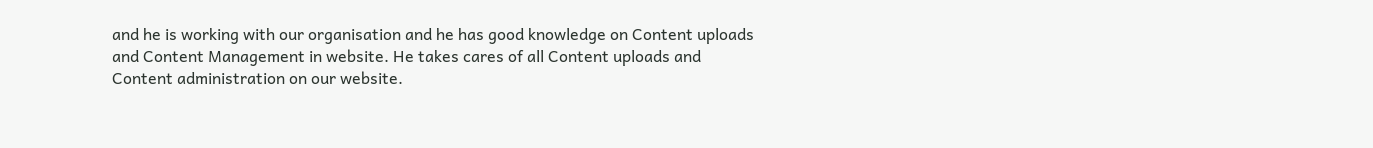and he is working with our organisation and he has good knowledge on Content uploads and Content Management in website. He takes cares of all Content uploads and Content administration on our website.